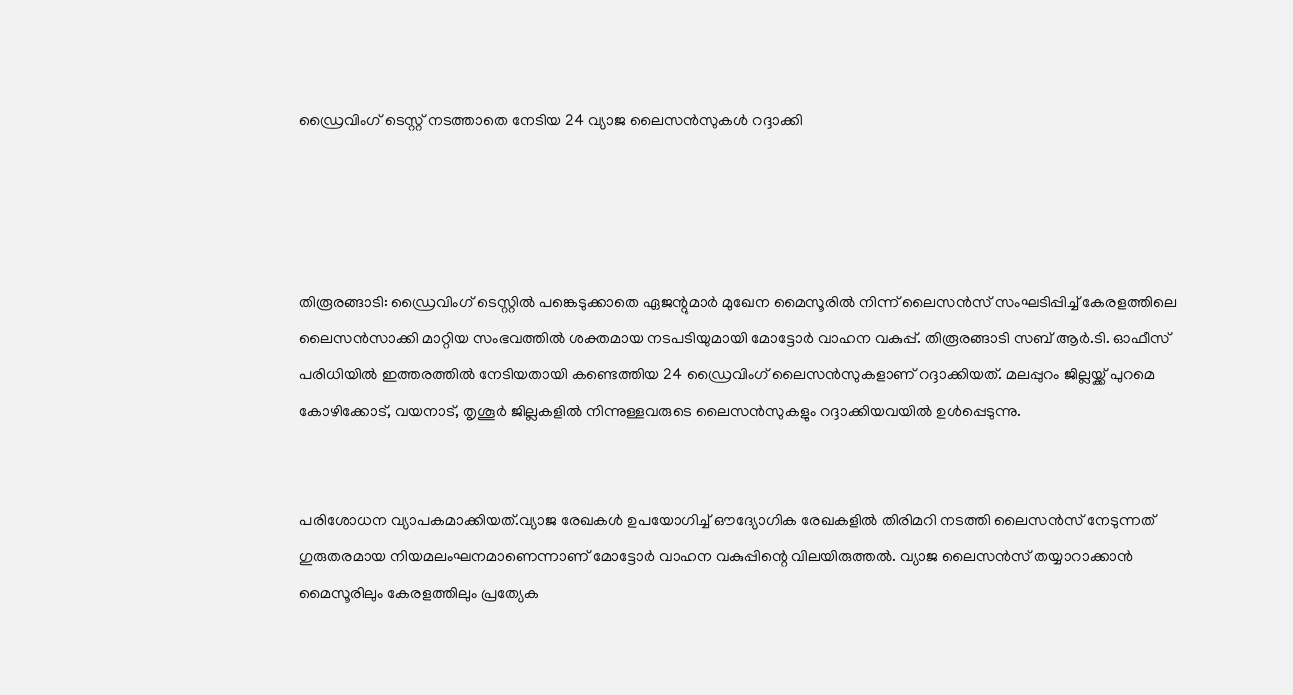ഡ്രൈവിംഗ് ടെസ്റ്റ് നടത്താതെ നേടിയ 24 വ്യാജ ലൈസൻസുകൾ റദ്ദാക്കി




തിരൂരങ്ങാടി: ഡ്രൈവിംഗ് ടെസ്റ്റിൽ പങ്കെടുക്കാതെ ഏജന്റുമാർ മുഖേന മൈസൂരിൽ നിന്ന് ലൈസൻസ് സംഘടിപ്പിച്ച് കേരളത്തിലെ ലൈസൻസാക്കി മാറ്റിയ സംഭവത്തിൽ ശക്തമായ നടപടിയുമായി മോട്ടോർ വാഹന വകുപ്പ്. തിരൂരങ്ങാടി സബ് ആർ.ടി. ഓഫീസ് പരിധിയിൽ ഇത്തരത്തിൽ നേടിയതായി കണ്ടെത്തിയ 24 ഡ്രൈവിംഗ് ലൈസൻസുകളാണ് റദ്ദാക്കിയത്. മലപ്പുറം ജില്ലയ്ക്ക് പുറമെ കോഴിക്കോട്, വയനാട്, തൃശൂർ ജില്ലകളിൽ നിന്നുള്ളവരുടെ ലൈസൻസുകളും റദ്ദാക്കിയവയിൽ ഉൾപ്പെടുന്നു.


പരിശോധന വ്യാപകമാക്കിയത്.വ്യാജ രേഖകൾ ഉപയോഗിച്ച് ഔദ്യോഗിക രേഖകളിൽ തിരിമറി നടത്തി ലൈസൻസ് നേടുന്നത് ഗുരുതരമായ നിയമലംഘനമാണെന്നാണ് മോട്ടോർ വാഹന വകുപ്പിന്റെ വിലയിരുത്തൽ. വ്യാജ ലൈസൻസ് തയ്യാറാക്കാൻ മൈസൂരിലും കേരളത്തിലും പ്രത്യേക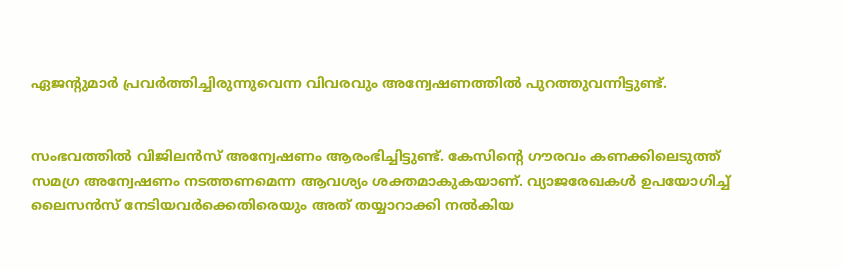ഏജന്റുമാർ പ്രവർത്തിച്ചിരുന്നുവെന്ന വിവരവും അന്വേഷണത്തിൽ പുറത്തുവന്നിട്ടുണ്ട്.


സംഭവത്തിൽ വിജിലൻസ് അന്വേഷണം ആരംഭിച്ചിട്ടുണ്ട്. കേസിന്റെ ഗൗരവം കണക്കിലെടുത്ത് സമഗ്ര അന്വേഷണം നടത്തണമെന്ന ആവശ്യം ശക്തമാകുകയാണ്. വ്യാജരേഖകൾ ഉപയോഗിച്ച് ലൈസൻസ് നേടിയവർക്കെതിരെയും അത് തയ്യാറാക്കി നൽകിയ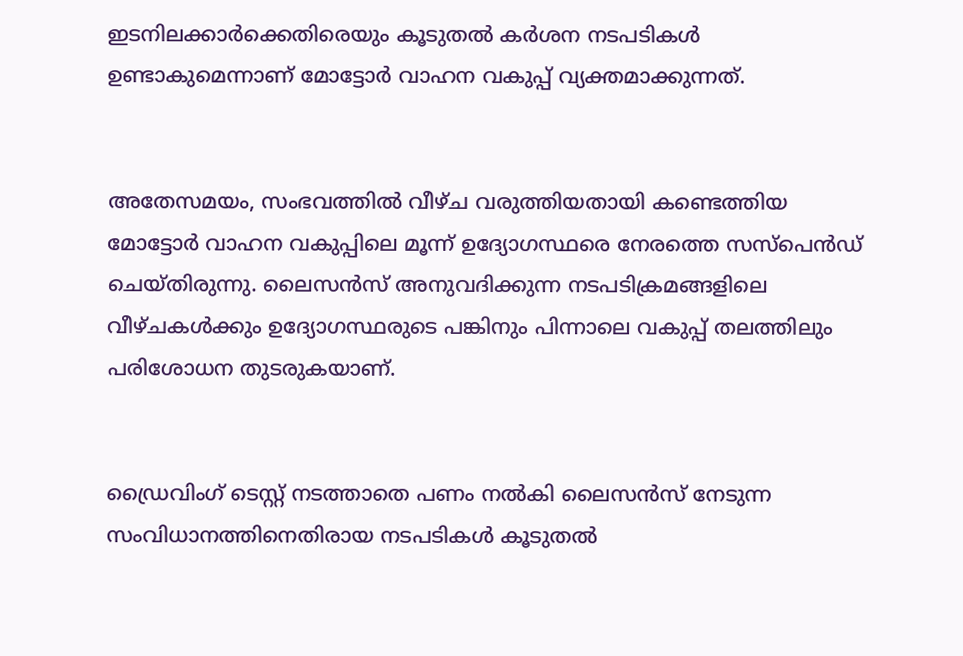ഇടനിലക്കാർക്കെതിരെയും കൂടുതൽ കർശന നടപടികൾ ഉണ്ടാകുമെന്നാണ് മോട്ടോർ വാഹന വകുപ്പ് വ്യക്തമാക്കുന്നത്.


അതേസമയം, സംഭവത്തിൽ വീഴ്ച വരുത്തിയതായി കണ്ടെത്തിയ മോട്ടോർ വാഹന വകുപ്പിലെ മൂന്ന് ഉദ്യോഗസ്ഥരെ നേരത്തെ സസ്പെൻഡ് ചെയ്തിരുന്നു. ലൈസൻസ് അനുവദിക്കുന്ന നടപടിക്രമങ്ങളിലെ വീഴ്ചകൾക്കും ഉദ്യോഗസ്ഥരുടെ പങ്കിനും പിന്നാലെ വകുപ്പ് തലത്തിലും പരിശോധന തുടരുകയാണ്.


ഡ്രൈവിംഗ് ടെസ്റ്റ് നടത്താതെ പണം നൽകി ലൈസൻസ് നേടുന്ന സംവിധാനത്തിനെതിരായ നടപടികൾ കൂടുതൽ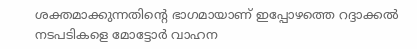ശക്തമാക്കുന്നതിന്റെ ഭാഗമായാണ് ഇപ്പോഴത്തെ റദ്ദാക്കൽ നടപടികളെ മോട്ടോർ വാഹന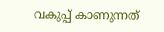വകുപ്പ് കാണുന്നത്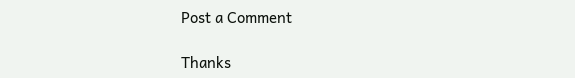Post a Comment

Thanks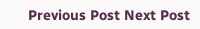Previous Post Next Post